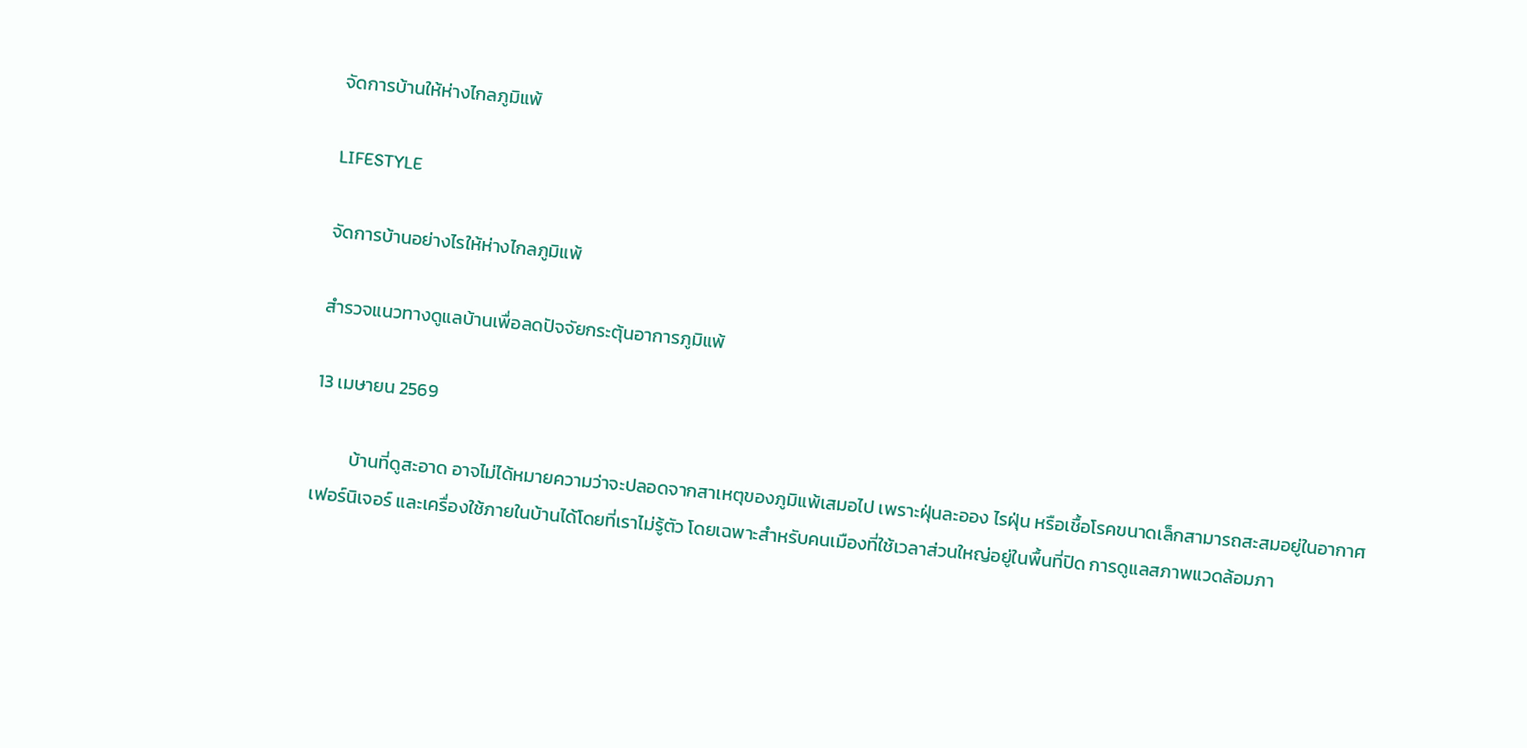จัดการบ้านให้ห่างไกลภูมิแพ้

LIFESTYLE

จัดการบ้านอย่างไรให้ห่างไกลภูมิแพ้

สำรวจแนวทางดูแลบ้านเพื่อลดปัจจัยกระตุ้นอาการภูมิแพ้

13 เมษายน 2569

         บ้านที่ดูสะอาด อาจไม่ได้หมายความว่าจะปลอดจากสาเหตุของภูมิแพ้เสมอไป เพราะฝุ่นละออง ไรฝุ่น หรือเชื้อโรคขนาดเล็กสามารถสะสมอยู่ในอากาศ เฟอร์นิเจอร์ และเครื่องใช้ภายในบ้านได้โดยที่เราไม่รู้ตัว โดยเฉพาะสำหรับคนเมืองที่ใช้เวลาส่วนใหญ่อยู่ในพื้นที่ปิด การดูแลสภาพแวดล้อมภา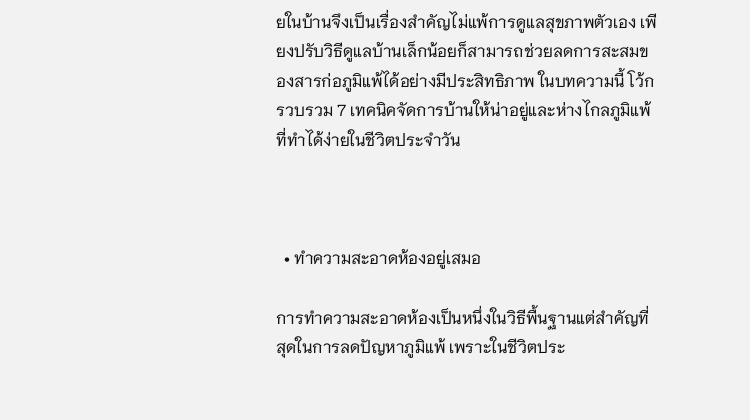ยในบ้านจึงเป็นเรื่องสำคัญไม่แพ้การดูแลสุขภาพตัวเอง เพียงปรับวิธีดูแลบ้านเล็กน้อยก็สามารถช่วยลดการสะสมของสารก่อภูมิแพ้ได้อย่างมีประสิทธิภาพ ในบทความนี้ โว้กรวบรวม 7 เทคนิคจัดการบ้านให้น่าอยู่และห่างไกลภูมิแพ้ที่ทำได้ง่ายในชีวิตประจำวัน



  • ทำความสะอาดห้องอยู่เสมอ

การทำความสะอาดห้องเป็นหนึ่งในวิธีพื้นฐานแต่สำคัญที่สุดในการลดปัญหาภูมิแพ้ เพราะในชีวิตประ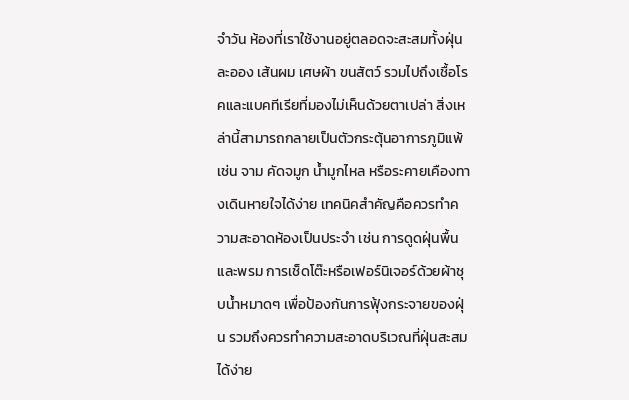จำวัน ห้องที่เราใช้งานอยู่ตลอดจะสะสมทั้งฝุ่นละออง เส้นผม เศษผ้า ขนสัตว์ รวมไปถึงเชื้อโรคและแบคทีเรียที่มองไม่เห็นด้วยตาเปล่า สิ่งเหล่านี้สามารถกลายเป็นตัวกระตุ้นอาการภูมิแพ้ เช่น จาม คัดจมูก น้ำมูกไหล หรือระคายเคืองทางเดินหายใจได้ง่าย เทคนิคสำคัญคือควรทำความสะอาดห้องเป็นประจำ เช่น การดูดฝุ่นพื้นและพรม การเช็ดโต๊ะหรือเฟอร์นิเจอร์ด้วยผ้าชุบน้ำหมาดๆ เพื่อป้องกันการฟุ้งกระจายของฝุ่น รวมถึงควรทำความสะอาดบริเวณที่ฝุ่นสะสมได้ง่าย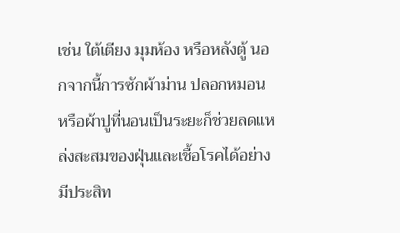เช่น ใต้เตียง มุมห้อง หรือหลังตู้ นอกจากนี้การซักผ้าม่าน ปลอกหมอน หรือผ้าปูที่นอนเป็นระยะก็ช่วยลดแหล่งสะสมของฝุ่นและเชื้อโรคได้อย่างมีประสิท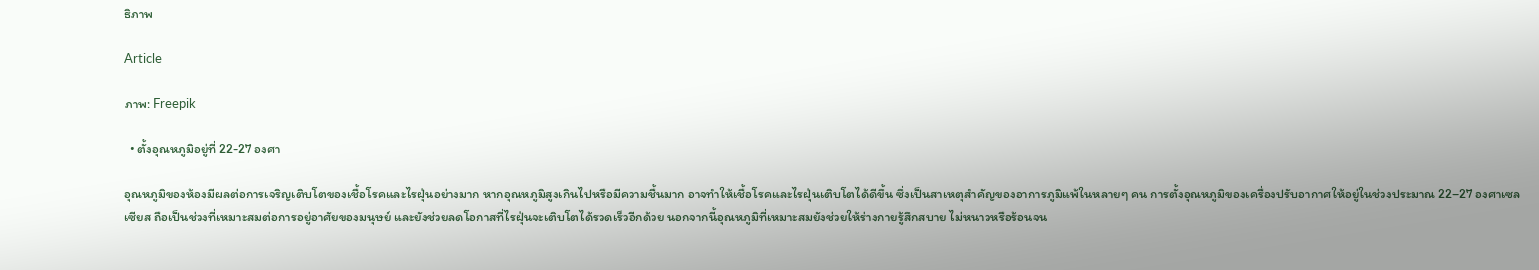ธิภาพ

Article

ภาพ: Freepik

  • ตั้งอุณหภูมิอยู่ที่ 22-27 องศา

อุณหภูมิของห้องมีผลต่อการเจริญเติบโตของเชื้อโรคและไรฝุ่นอย่างมาก หากอุณหภูมิสูงเกินไปหรือมีความชื้นมาก อาจทำให้เชื้อโรคและไรฝุ่นเติบโตได้ดีขึ้น ซึ่งเป็นสาเหตุสำคัญของอาการภูมิแพ้ในหลายๆ คน การตั้งอุณหภูมิของเครื่องปรับอากาศให้อยู่ในช่วงประมาณ 22–27 องศาเซลเซียส ถือเป็นช่วงที่เหมาะสมต่อการอยู่อาศัยของมนุษย์ และยังช่วยลดโอกาสที่ไรฝุ่นจะเติบโตได้รวดเร็วอีกด้วย นอกจากนี้อุณหภูมิที่เหมาะสมยังช่วยให้ร่างกายรู้สึกสบาย ไม่หนาวหรือร้อนจน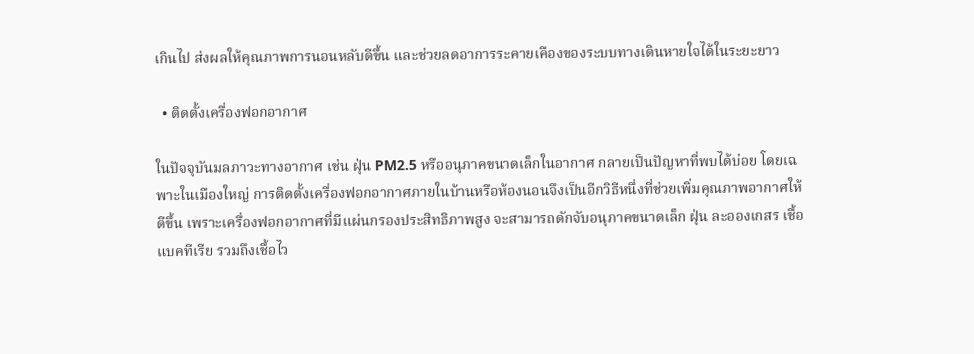เกินไป ส่งผลให้คุณภาพการนอนหลับดีขึ้น และช่วยลดอาการระคายเคืองของระบบทางเดินหายใจได้ในระยะยาว

  • ติดตั้งเครื่องฟอกอากาศ

ในปัจจุบันมลภาวะทางอากาศ เช่น ฝุ่น PM2.5 หรืออนุภาคขนาดเล็กในอากาศ กลายเป็นปัญหาที่พบได้บ่อย โดยเฉพาะในเมืองใหญ่ การติดตั้งเครื่องฟอกอากาศภายในบ้านหรือห้องนอนจึงเป็นอีกวิธีหนึ่งที่ช่วยเพิ่มคุณภาพอากาศให้ดีขึ้น เพราะเครื่องฟอกอากาศที่มีแผ่นกรองประสิทธิภาพสูง จะสามารถดักจับอนุภาคขนาดเล็ก ฝุ่น ละอองเกสร เชื้อแบคทีเรีย รวมถึงเชื้อไว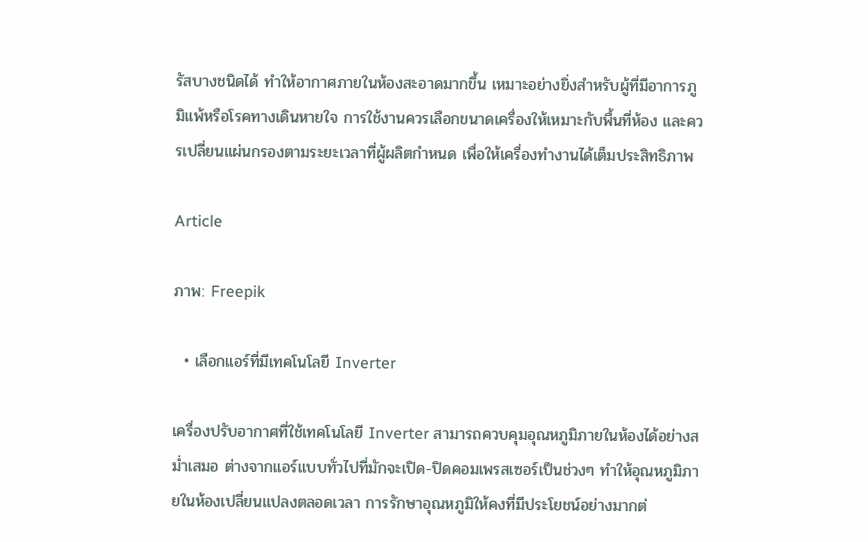รัสบางชนิดได้ ทำให้อากาศภายในห้องสะอาดมากขึ้น เหมาะอย่างยิ่งสำหรับผู้ที่มีอาการภูมิแพ้หรือโรคทางเดินหายใจ การใช้งานควรเลือกขนาดเครื่องให้เหมาะกับพื้นที่ห้อง และควรเปลี่ยนแผ่นกรองตามระยะเวลาที่ผู้ผลิตกำหนด เพื่อให้เครื่องทำงานได้เต็มประสิทธิภาพ

Article

ภาพ: Freepik

  • เลือกแอร์ที่มีเทคโนโลยี Inverter

เครื่องปรับอากาศที่ใช้เทคโนโลยี Inverter สามารถควบคุมอุณหภูมิภายในห้องได้อย่างสม่ำเสมอ ต่างจากแอร์แบบทั่วไปที่มักจะเปิด-ปิดคอมเพรสเซอร์เป็นช่วงๆ ทำให้อุณหภูมิภายในห้องเปลี่ยนแปลงตลอดเวลา การรักษาอุณหภูมิให้คงที่มีประโยชน์อย่างมากต่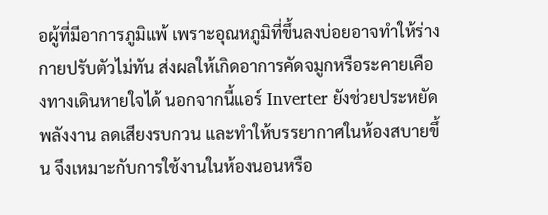อผู้ที่มีอาการภูมิแพ้ เพราะอุณหภูมิที่ขึ้นลงบ่อยอาจทำให้ร่างกายปรับตัวไม่ทัน ส่งผลให้เกิดอาการคัดจมูกหรือระคายเคืองทางเดินหายใจได้ นอกจากนี้แอร์ Inverter ยังช่วยประหยัดพลังงาน ลดเสียงรบกวน และทำให้บรรยากาศในห้องสบายขึ้น จึงเหมาะกับการใช้งานในห้องนอนหรือ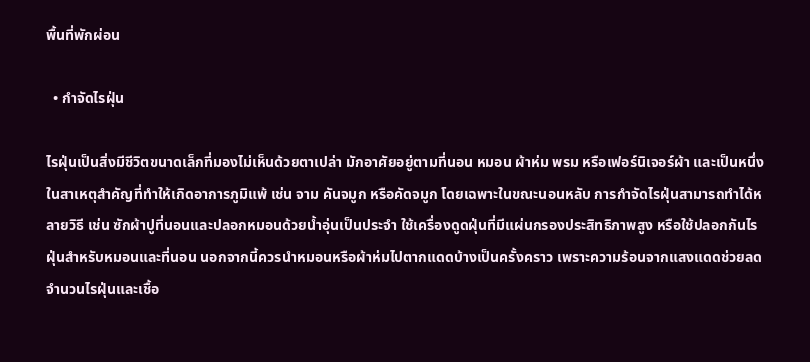พื้นที่พักผ่อน

  • กำจัดไรฝุ่น

ไรฝุ่นเป็นสิ่งมีชีวิตขนาดเล็กที่มองไม่เห็นด้วยตาเปล่า มักอาศัยอยู่ตามที่นอน หมอน ผ้าห่ม พรม หรือเฟอร์นิเจอร์ผ้า และเป็นหนึ่งในสาเหตุสำคัญที่ทำให้เกิดอาการภูมิแพ้ เช่น จาม คันจมูก หรือคัดจมูก โดยเฉพาะในขณะนอนหลับ การกำจัดไรฝุ่นสามารถทำได้หลายวิธี เช่น ซักผ้าปูที่นอนและปลอกหมอนด้วยน้ำอุ่นเป็นประจำ ใช้เครื่องดูดฝุ่นที่มีแผ่นกรองประสิทธิภาพสูง หรือใช้ปลอกกันไรฝุ่นสำหรับหมอนและที่นอน นอกจากนี้ควรนำหมอนหรือผ้าห่มไปตากแดดบ้างเป็นครั้งคราว เพราะความร้อนจากแสงแดดช่วยลดจำนวนไรฝุ่นและเชื้อ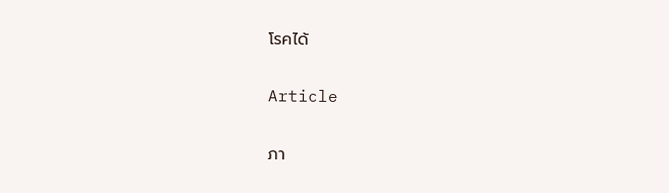โรคได้

Article

ภา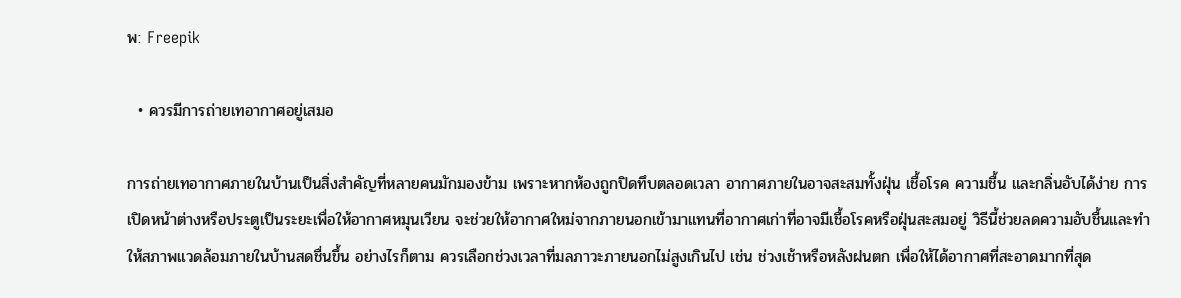พ: Freepik

  • ควรมีการถ่ายเทอากาศอยู่เสมอ

การถ่ายเทอากาศภายในบ้านเป็นสิ่งสำคัญที่หลายคนมักมองข้าม เพราะหากห้องถูกปิดทึบตลอดเวลา อากาศภายในอาจสะสมทั้งฝุ่น เชื้อโรค ความชื้น และกลิ่นอับได้ง่าย การเปิดหน้าต่างหรือประตูเป็นระยะเพื่อให้อากาศหมุนเวียน จะช่วยให้อากาศใหม่จากภายนอกเข้ามาแทนที่อากาศเก่าที่อาจมีเชื้อโรคหรือฝุ่นสะสมอยู่ วิธีนี้ช่วยลดความอับชื้นและทำให้สภาพแวดล้อมภายในบ้านสดชื่นขึ้น อย่างไรก็ตาม ควรเลือกช่วงเวลาที่มลภาวะภายนอกไม่สูงเกินไป เช่น ช่วงเช้าหรือหลังฝนตก เพื่อให้ได้อากาศที่สะอาดมากที่สุด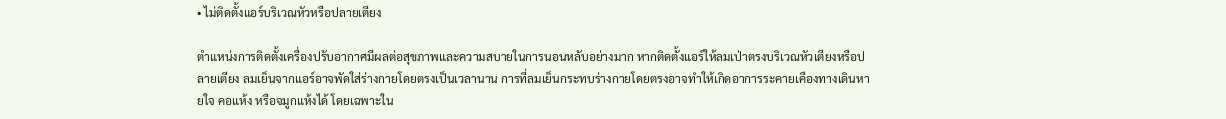• ไม่ติดตั้งแอร์บริเวณหัวหรือปลายเตียง

ตำแหน่งการติดตั้งเครื่องปรับอากาศมีผลต่อสุขภาพและความสบายในการนอนหลับอย่างมาก หากติดตั้งแอร์ให้ลมเป่าตรงบริเวณหัวเตียงหรือปลายเตียง ลมเย็นจากแอร์อาจพัดใส่ร่างกายโดยตรงเป็นเวลานาน การที่ลมเย็นกระทบร่างกายโดยตรงอาจทำให้เกิดอาการระคายเคืองทางเดินหายใจ คอแห้ง หรือจมูกแห้งได้ โดยเฉพาะใน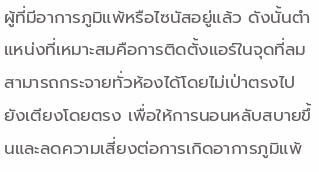ผู้ที่มีอาการภูมิแพ้หรือไซนัสอยู่แล้ว ดังนั้นตำแหน่งที่เหมาะสมคือการติดตั้งแอร์ในจุดที่ลมสามารถกระจายทั่วห้องได้โดยไม่เป่าตรงไปยังเตียงโดยตรง เพื่อให้การนอนหลับสบายขึ้นและลดความเสี่ยงต่อการเกิดอาการภูมิแพ้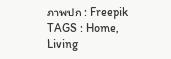ภาพปก : Freepik
TAGS : Home, Living